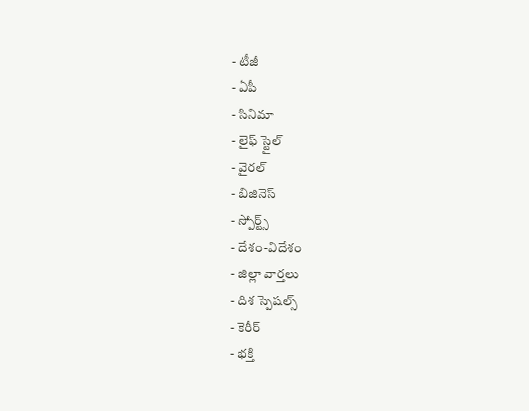- టీజీ
- ఏపీ
- సినిమా
- లైఫ్ స్టైల్
- వైరల్
- బిజినెస్
- స్పోర్ట్స్
- దేశం-విదేశం
- జిల్లా వార్తలు
- దిశ స్పెషల్స్
- కెరీర్
- భక్తి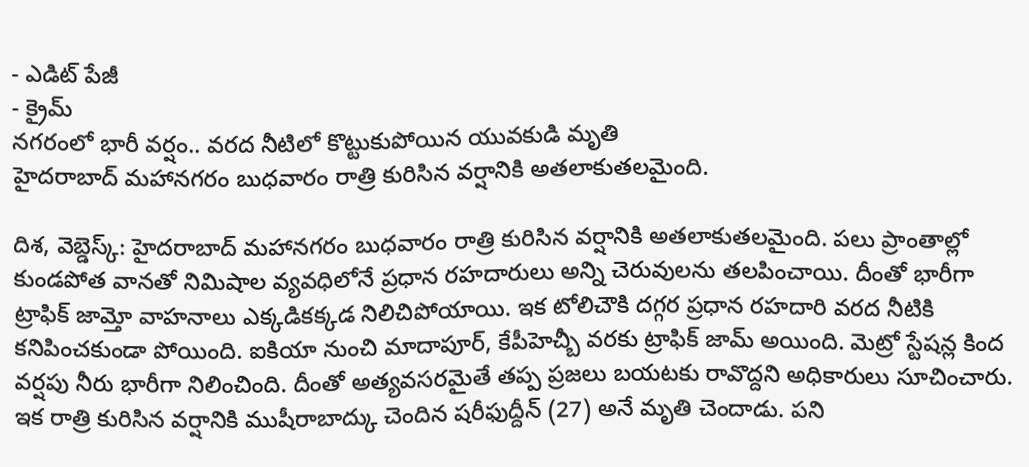- ఎడిట్ పేజీ
- క్రైమ్
నగరంలో భారీ వర్షం.. వరద నీటిలో కొట్టుకుపోయిన యువకుడి మృతి
హైదరాబాద్ మహానగరం బుధవారం రాత్రి కురిసిన వర్షానికి అతలాకుతలమైంది.

దిశ, వెబ్డెస్క్: హైదరాబాద్ మహానగరం బుధవారం రాత్రి కురిసిన వర్షానికి అతలాకుతలమైంది. పలు ప్రాంతాల్లో కుండపోత వానతో నిమిషాల వ్యవధిలోనే ప్రధాన రహదారులు అన్ని చెరువులను తలపించాయి. దీంతో భారీగా ట్రాఫిక్ జామ్తో వాహనాలు ఎక్కడికక్కడ నిలిచిపోయాయి. ఇక టోలిచౌకి దగ్గర ప్రధాన రహదారి వరద నీటికి కనిపించకుండా పోయింది. ఐకియా నుంచి మాదాపూర్, కేపీహెచ్బీ వరకు ట్రాఫిక్ జామ్ అయింది. మెట్రో స్టేషన్ల కింద వర్షపు నీరు భారీగా నిలించింది. దీంతో అత్యవసరమైతే తప్ప ప్రజలు బయటకు రావొద్దని అధికారులు సూచించారు. ఇక రాత్రి కురిసిన వర్షానికి ముషీరాబాద్కు చెందిన షరీఫుద్దీన్ (27) అనే మృతి చెందాడు. పని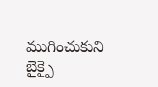ముగించుకుని బైక్పై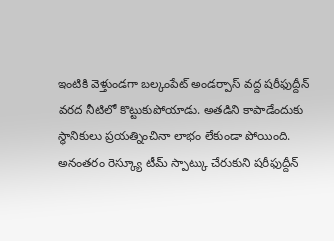ఇంటికి వెళ్తుండగా బల్కంపేట్ అండర్పాస్ వద్ద షరీఫుద్దీన్ వరద నీటిలో కొట్టుకుపోయాడు. అతడిని కాపాడేందుకు స్థానికులు ప్రయత్నించినా లాభం లేకుండా పోయింది. అనంతరం రెస్క్యూ టీమ్ స్పాట్కు చేరుకుని షరీఫుద్దీన్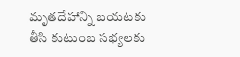మృతదేహాన్ని బయటకు తీసి కుటుంబ సభ్యలకు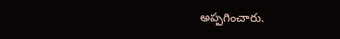అప్పగించారు.